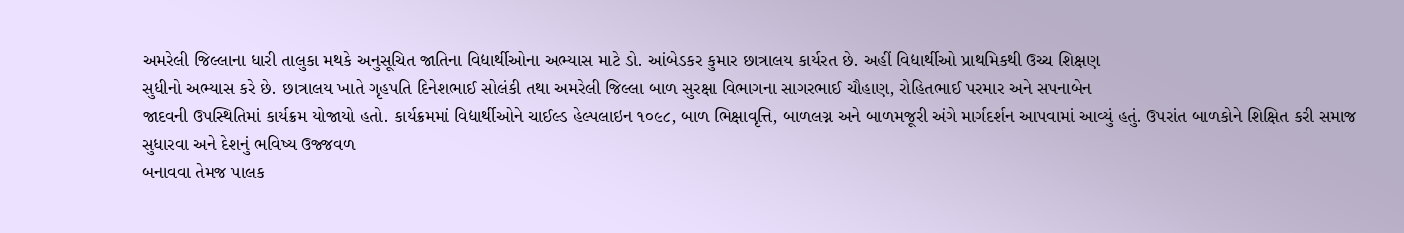અમરેલી જિલ્લાના ધારી તાલુકા મથકે અનુસૂચિત જાતિના વિદ્યાર્થીઓના અભ્યાસ માટે ડો. આંબેડકર કુમાર છાત્રાલય કાર્યરત છે. અહીં વિદ્યાર્થીઓ પ્રાથમિકથી ઉચ્ચ શિક્ષણ
સુધીનો અભ્યાસ કરે છે. છાત્રાલય ખાતે ગૃહપતિ દિનેશભાઈ સોલંકી તથા અમરેલી જિલ્લા બાળ સુરક્ષા વિભાગના સાગરભાઈ ચૌહાણ, રોહિતભાઈ પરમાર અને સપનાબેન
જાદવની ઉપસ્થિતિમાં કાર્યક્રમ યોજાયો હતો. કાર્યક્રમમાં વિદ્યાર્થીઓને ચાઈલ્ડ હેલ્પલાઇન ૧૦૯૮, બાળ ભિક્ષાવૃત્તિ, બાળલગ્ન અને બાળમજૂરી અંગે માર્ગદર્શન આપવામાં આવ્યું હતું. ઉપરાંત બાળકોને શિક્ષિત કરી સમાજ સુધારવા અને દેશનું ભવિષ્ય ઉજ્જવળ
બનાવવા તેમજ પાલક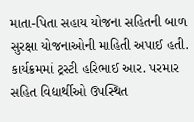માતા-પિતા સહાય યોજના સહિતની બાળ સુરક્ષા યોજનાઓની માહિતી અપાઈ હતી. કાર્યક્રમમાં ટ્રસ્ટી હરિભાઈ આર. પરમાર સહિત વિદ્યાર્થીઓ ઉપસ્થિત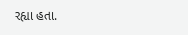રહ્યા હતા.